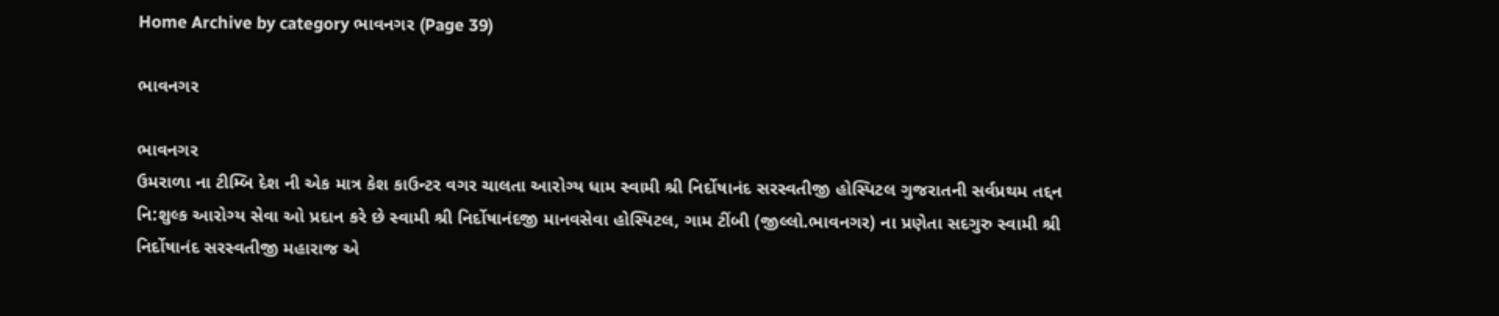Home Archive by category ભાવનગર (Page 39)

ભાવનગર

ભાવનગર
ઉમરાળા ના ટીમ્બિ દેશ ની એક માત્ર કેશ કાઉન્ટર વગર ચાલતા આરોગ્ય ધામ સ્વામી શ્રી નિર્દોષાનંદ સરસ્વતીજી હોસ્પિટલ ગુજરાતની સર્વપ્રથમ તદ્દન નિ:શુલ્ક આરોગ્ય સેવા ઓ પ્રદાન કરે છે સ્વામી શ્રી નિર્દોષાનંદજી માનવસેવા હોસ્પિટલ, ગામ ટીંબી (જીલ્લો.ભાવનગર) ના પ્રણેતા સદગુરુ સ્વામી શ્રી નિર્દોષાનંદ સરસ્વતીજી મહારાજ એ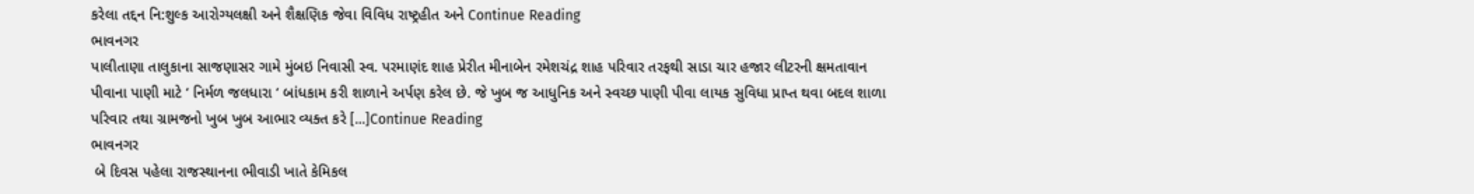કરેલા તદ્દન નિ:શુલ્ક આરોગ્યલક્ષી અને શૈક્ષણિક જેવા વિવિધ રાષ્ટ્રહીત અને Continue Reading
ભાવનગર
પાલીતાણા તાલુકાના સાજણાસર ગામે મુંબઇ નિવાસી સ્વ. પરમાણંદ શાહ પ્રેરીત મીનાબેન રમેશચંદ્ર શાહ પરિવાર તરફથી સાડા ચાર હજાર લીટરની ક્ષમતાવાન પીવાના પાણી માટે ‘ નિર્મળ જલધારા ‘ બાંધકામ કરી શાળાને અર્પણ કરેલ છે. જે ખુબ જ આધુનિક અને સ્વચ્છ પાણી પીવા લાયક સુવિધા પ્રાપ્ત થવા બદલ શાળા પરિવાર તથા ગ્રામજનો ખુબ ખુબ આભાર વ્યક્ત કરે […]Continue Reading
ભાવનગર
 બે દિવસ પહેલા રાજસ્થાનના ભીવાડી ખાતે કેમિકલ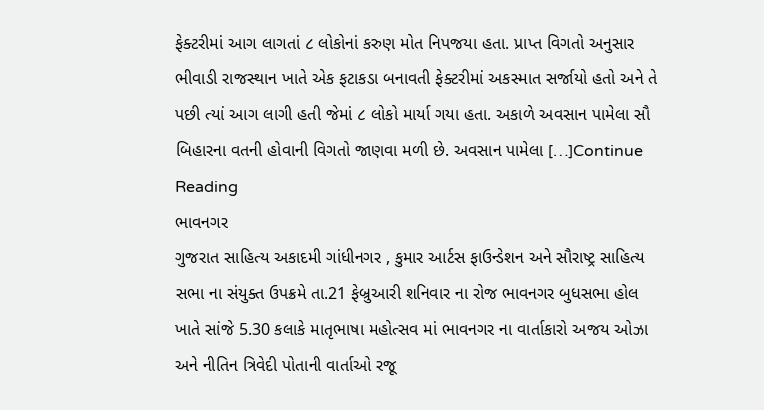ફેક્ટરીમાં આગ લાગતાં ૮ લોકોનાં કરુણ મોત નિપજયા હતા. પ્રાપ્ત વિગતો અનુસાર ભીવાડી રાજસ્થાન ખાતે એક ફટાકડા બનાવતી ફેક્ટરીમાં અકસ્માત સર્જાયો હતો અને તે પછી ત્યાં આગ લાગી હતી જેમાં ૮ લોકો માર્યા ગયા હતા. અકાળે અવસાન પામેલા સૌ બિહારના વતની હોવાની વિગતો જાણવા મળી છે. અવસાન પામેલા […]Continue Reading
ભાવનગર
ગુજરાત સાહિત્ય અકાદમી ગાંધીનગર , કુમાર આર્ટસ ફાઉન્ડેશન અને સૌરાષ્ટ્ર સાહિત્ય સભા ના સંયુક્ત ઉપક્રમે તા.21 ફેબ્રુઆરી શનિવાર ના રોજ ભાવનગર બુધસભા હોલ ખાતે સાંજે 5.30 કલાકે માતૃભાષા મહોત્સવ માં ભાવનગર ના વાર્તાકારો અજય ઓઝા અને નીતિન ત્રિવેદી પોતાની વાર્તાઓ રજૂ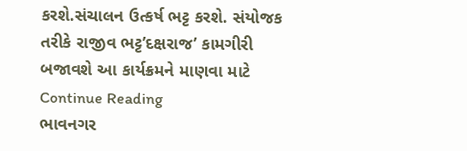કરશે.સંચાલન ઉત્કર્ષ ભટ્ટ કરશે. સંયોજક તરીકે રાજીવ ભટ્ટ’દક્ષરાજ’ કામગીરી બજાવશે આ કાર્યક્રમને માણવા માટે Continue Reading
ભાવનગર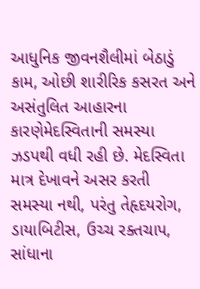આધુનિક જીવનશૈલીમાં બેઠાડું કામ, ઓછી શારીરિક કસરત અને અસંતુલિત આહારના કારણેમેદસ્વિતાની સમસ્યા ઝડપથી વધી રહી છે. મેદસ્વિતા માત્ર દેખાવને અસર કરતી સમસ્યા નથી, પરંતુ તેહૃદયરોગ, ડાયાબિટીસ, ઉચ્ચ રક્તચાપ, સાંધાના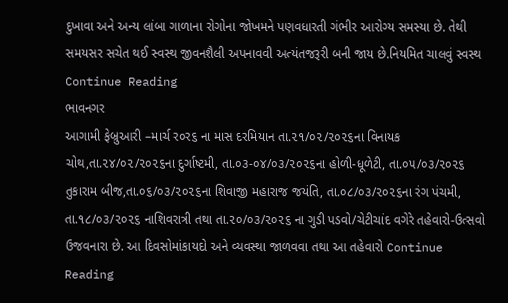દુખાવા અને અન્ય લાંબા ગાળાના રોગોના જોખમને પણવધારતી ગંભીર આરોગ્ય સમસ્યા છે. તેથી સમયસર સચેત થઈ સ્વસ્થ જીવનશૈલી અપનાવવી અત્યંતજરૂરી બની જાય છે.નિયમિત ચાલવું સ્વસ્થ Continue Reading
ભાવનગર
આગામી ફેબ્રુઆરી –માર્ચ ર૦ર૬ ના માસ દરમિયાન તા.૨૧/૦૨/૨૦૨૬ના વિનાયક ચોથ,તા.૨૪/૦૨/૨૦૨૬ના દુર્ગાષ્ટમી, તા.૦૩-૦૪/૦૩/૨૦૨૬ના હોળી-ધૂળેટી, તા.૦૫/૦૩/૨૦૨૬ તુકારામ બીજ,તા.૦૬/૦૩/૨૦૨૬ના શિવાજી મહારાજ જયંતિ, તા.૦૮/૦૩/૨૦૨૬ના રંગ પંચમી, તા.૧૮/૦૩/૨૦૨૬ નાશિવરાત્રી તથા તા.૨૦/૦૩/૨૦૨૬ ના ગુડી પડવો/ચેટીચાંદ વગેરે તહેવારો-ઉત્સવો ઉજવનારા છે. આ દિવસોમાંકાયદો અને વ્યવસ્થા જાળવવા તથા આ તહેવારો Continue Reading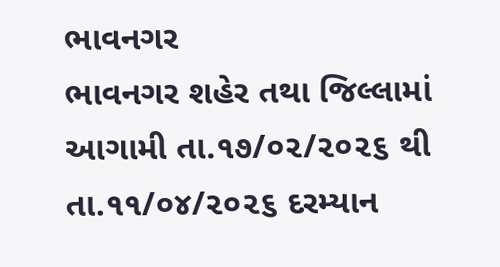ભાવનગર
ભાવનગર શહેર તથા જિલ્લામાં આગામી તા.૧૭/૦૨/૨૦૨૬ થી તા.૧૧/૦૪/૨૦૨૬ દરમ્યાન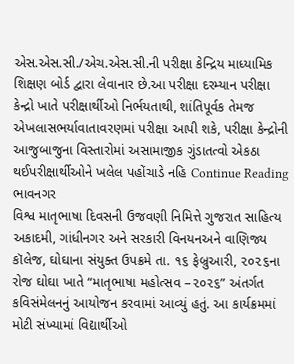એસ.એસ.સી./એચ.એસ.સી.ની પરીક્ષા કેન્દ્રિય માધ્યામિક શિક્ષણ બોર્ડ દ્વારા લેવાનાર છે.આ પરીક્ષા દરમ્યાન પરીક્ષા કેન્દ્રો ખાતે પરીક્ષાર્થીઓ નિર્ભયતાથી, શાંતિપૂર્વક તેમજ એખલાસભર્યાવાતાવરણમાં પરીક્ષા આપી શકે, પરીક્ષા કેન્દ્રોની આજુબાજુના વિસ્તારોમાં અસામાજીક ગુંડાતત્વો એકઠા થઈપરીક્ષાર્થીઓને ખલેલ પહોંચાડે નહિ Continue Reading
ભાવનગર
વિશ્વ માતૃભાષા દિવસની ઉજવણી નિમિત્તે ગુજરાત સાહિત્ય અકાદમી, ગાંધીનગર અને સરકારી વિનયનઅને વાણિજ્ય કૉલેજ, ઘોઘાના સંયુક્ત ઉપક્રમે તા. ૧૬ ફેબ્રુઆરી, ૨૦૨૬ના રોજ ઘોઘા ખાતે “માતૃભાષા મહોત્સવ –૨૦૨૬” અંતર્ગત કવિસંમેલનનું આયોજન કરવામાં આવ્યું હતું. આ કાર્યક્રમમાં મોટી સંખ્યામાં વિદ્યાર્થીઓ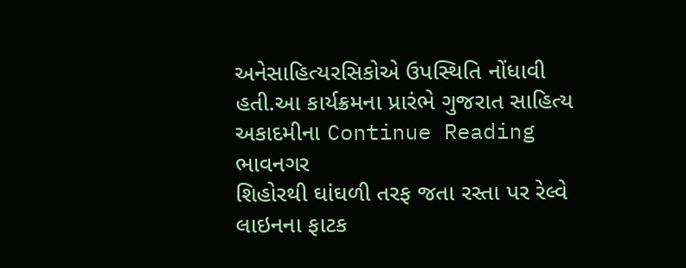અનેસાહિત્યરસિકોએ ઉપસ્થિતિ નોંધાવી હતી.આ કાર્યક્રમના પ્રારંભે ગુજરાત સાહિત્ય અકાદમીના Continue Reading
ભાવનગર
શિહોરથી ઘાંઘળી તરફ જતા રસ્તા પર રેલ્વે લાઇનના ફાટક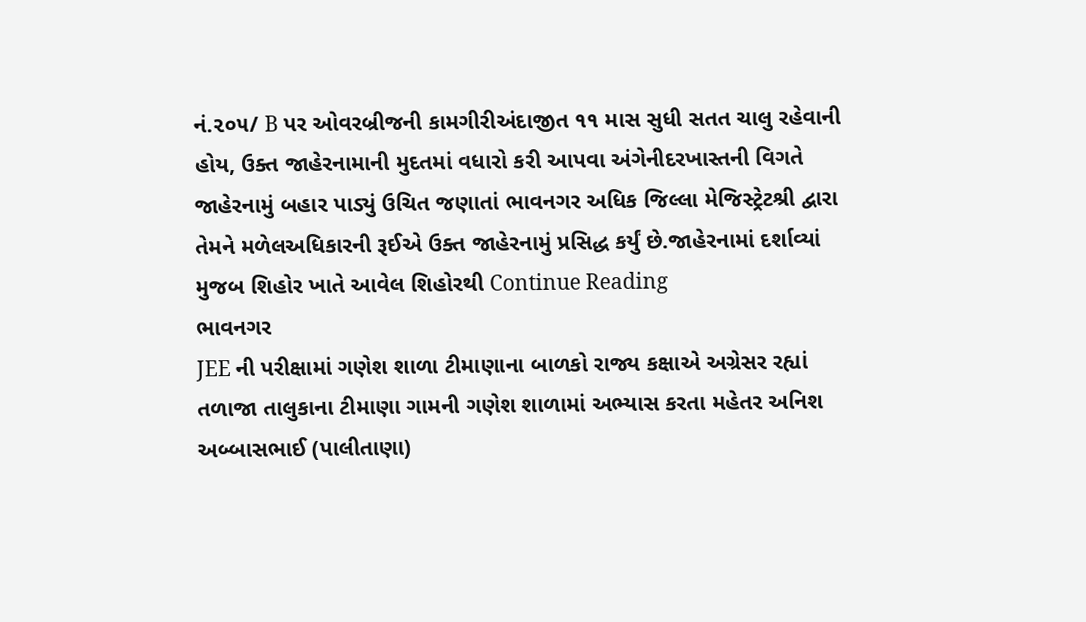નં.૨૦૫/ B પર ઓવરબ્રીજની કામગીરીઅંદાજીત ૧૧ માસ સુધી સતત ચાલુ રહેવાની હોય, ઉક્ત જાહેરનામાની મુદતમાં વધારો કરી આપવા અંગેનીદરખાસ્તની વિગતે જાહેરનામું બહાર પાડ્યું ઉચિત જણાતાં ભાવનગર અધિક જિલ્લા મેજિસ્ટ્રેટશ્રી દ્વારા તેમને મળેલઅધિકારની રૂઈએ ઉક્ત જાહેરનામું પ્રસિદ્ધ કર્યું છે.જાહેરનામાં દર્શાવ્યાં મુજબ શિહોર ખાતે આવેલ શિહોરથી Continue Reading
ભાવનગર
JEE ની પરીક્ષામાં ગણેશ શાળા ટીમાણાના બાળકો રાજ્ય કક્ષાએ અગ્રેસર રહ્યાં       તળાજા તાલુકાના ટીમાણા ગામની ગણેશ શાળામાં અભ્યાસ કરતા મહેતર અનિશ અબ્બાસભાઈ (પાલીતાણા)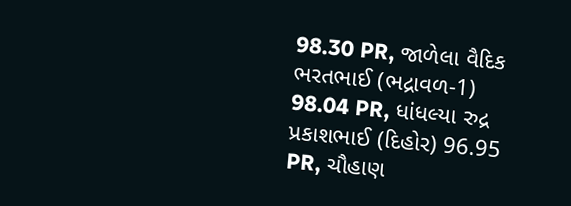98.30 PR, જાળેલા વૈદિક ભરતભાઈ (ભદ્રાવળ-1) 98.04 PR, ધાંધલ્યા રુદ્ર પ્રકાશભાઈ (દિહોર) 96.95 PR, ચૌહાણ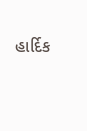હાર્દિક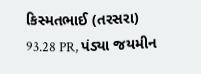કિસ્મતભાઈ (તરસરા) 93.28 PR, પંડ્યા જયમીન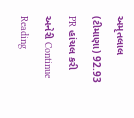અમૃતલાલ (ટીમાણા) 92.93 PR હાંચલ કરી અનેરી Continue Reading